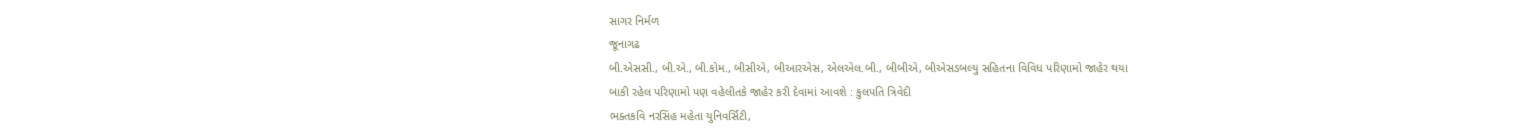સાગર નિર્મળ
જૂનાગઢ
બી.એસસી., બી.એ., બી.કોમ., બીસીએ, બીઆરએસ, એલએલ.બી., બીબીએ, બીએસડબલ્યુ સહિતના વિવિધ પરિણામો જાહેર થયા
બાકી રહેલ પરિણામો પણ વહેલીતકે જાહેર કરી દેવામાં આવશે : કુલપતિ ત્રિવેદી
ભક્તકવિ નરસિંહ મહેતા યુનિવર્સિટી,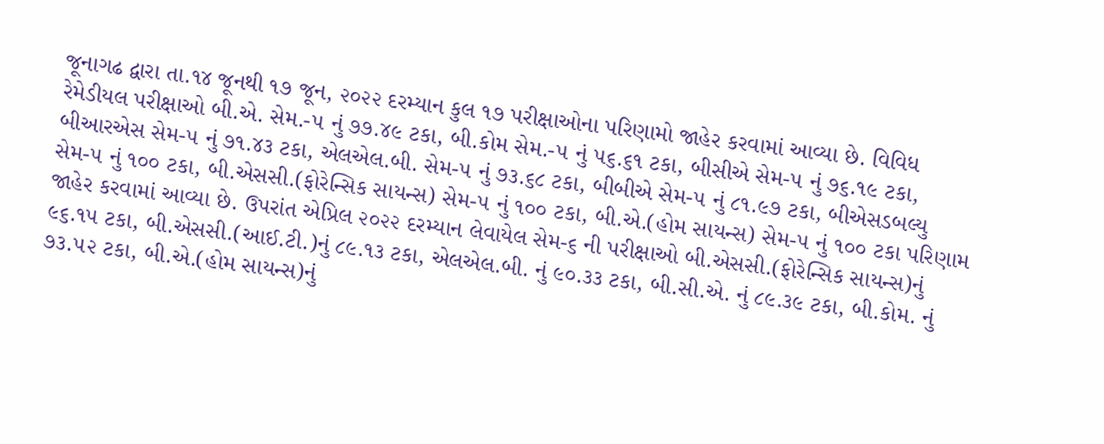જૂનાગઢ દ્વારા તા.૧૪ જૂનથી ૧૭ જૂન, ૨૦૨૨ દરમ્યાન કુલ ૧૭ પરીક્ષાઓના પરિણામો જાહેર કરવામાં આવ્યા છે. વિવિધ રેમેડીયલ પરીક્ષાઓ બી.એ. સેમ.-૫ નું ૭૭.૪૯ ટકા, બી.કોમ સેમ.-૫ નું ૫૬.૬૧ ટકા, બીસીએ સેમ-૫ નું ૭૬.૧૯ ટકા, બીઆરએસ સેમ-૫ નું ૭૧.૪૩ ટકા, એલએલ.બી. સેમ-૫ નું ૭૩.૬૮ ટકા, બીબીએ સેમ-૫ નું ૮૧.૯૭ ટકા, બીએસડબલ્યુ સેમ-૫ નું ૧૦૦ ટકા, બી.એસસી.(ફોરેન્સિક સાયન્સ) સેમ-૫ નું ૧૦૦ ટકા, બી.એ.(હોમ સાયન્સ) સેમ-૫ નું ૧૦૦ ટકા પરિણામ જાહેર કરવામાં આવ્યા છે. ઉપરાંત એપ્રિલ ૨૦૨૨ દરમ્યાન લેવાયેલ સેમ-૬ ની પરીક્ષાઓ બી.એસસી.(ફોરેન્સિક સાયન્સ)નું ૯૬.૧૫ ટકા, બી.એસસી.(આઈ.ટી.)નું ૮૯.૧૩ ટકા, એલએલ.બી. નું ૯૦.૩૩ ટકા, બી.સી.એ. નું ૮૯.૩૯ ટકા, બી.કોમ. નું ૭૩.૫૨ ટકા, બી.એ.(હોમ સાયન્સ)નું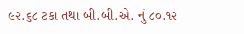૯૨.૬૮ ટકા તથા બી.બી.એ. નું ૮૦.૧૨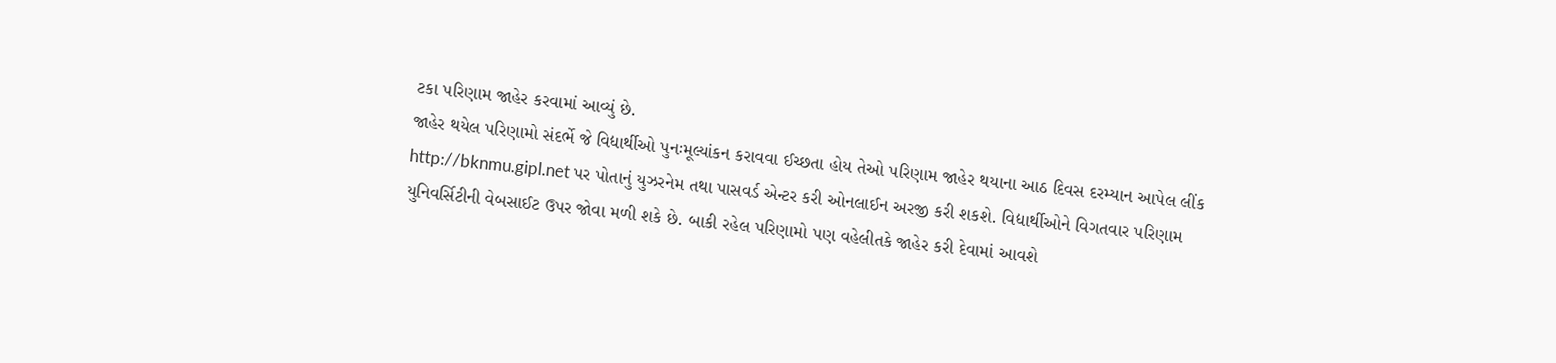ટકા પરિણામ જાહેર કરવામાં આવ્યું છે.
જાહેર થયેલ પરિણામો સંદર્ભે જે વિદ્યાર્થીઓ પુનઃમૂલ્યાંકન કરાવવા ઈચ્છતા હોય તેઓ પરિણામ જાહેર થયાના આઠ દિવસ દરમ્યાન આપેલ લીંક http://bknmu.gipl.net પર પોતાનું યુઝરનેમ તથા પાસવર્ડ એન્ટર કરી ઓનલાઈન અરજી કરી શકશે. વિદ્યાર્થીઓને વિગતવાર પરિણામ યુનિવર્સિટીની વેબસાઈટ ઉપર જોવા મળી શકે છે. બાકી રહેલ પરિણામો પણ વહેલીતકે જાહેર કરી દેવામાં આવશે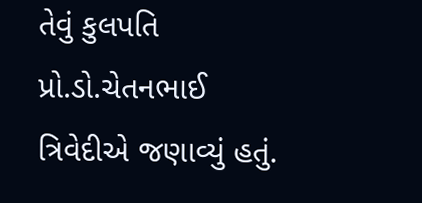તેવું કુલપતિ પ્રો.ડો.ચેતનભાઈ ત્રિવેદીએ જણાવ્યું હતું.